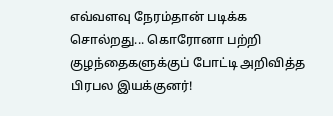எவ்வளவு நேரம்தான் படிக்க சொல்றது... கொரோனா பற்றி குழந்தைகளுக்குப் போட்டி அறிவித்த பிரபல இயக்குனர்!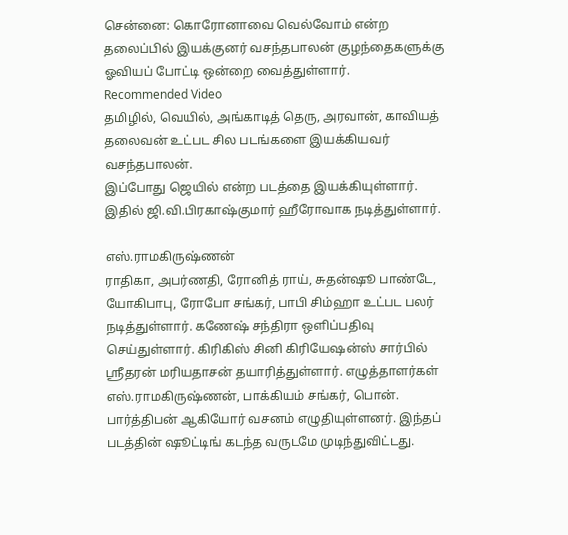சென்னை: கொரோனாவை வெல்வோம் என்ற தலைப்பில் இயக்குனர் வசந்தபாலன் குழந்தைகளுக்கு ஓவியப் போட்டி ஒன்றை வைத்துள்ளார்.
Recommended Video
தமிழில், வெயில், அங்காடித் தெரு, அரவான், காவியத் தலைவன் உட்பட சில படங்களை இயக்கியவர் வசந்தபாலன்.
இப்போது ஜெயில் என்ற படத்தை இயக்கியுள்ளார். இதில் ஜி.வி.பிரகாஷ்குமார் ஹீரோவாக நடித்துள்ளார்.

எஸ்.ராமகிருஷ்ணன்
ராதிகா, அபர்ணதி, ரோனித் ராய், சுதன்ஷூ பாண்டே, யோகிபாபு, ரோபோ சங்கர், பாபி சிம்ஹா உட்பட பலர் நடித்துள்ளார். கணேஷ் சந்திரா ஒளிப்பதிவு செய்துள்ளார். கிரிகிஸ் சினி கிரியேஷன்ஸ் சார்பில் ஶ்ரீதரன் மரியதாசன் தயாரித்துள்ளார். எழுத்தாளர்கள் எஸ்.ராமகிருஷ்ணன், பாக்கியம் சங்கர், பொன். பார்த்திபன் ஆகியோர் வசனம் எழுதியுள்ளனர். இந்தப் படத்தின் ஷூட்டிங் கடந்த வருடமே முடிந்துவிட்டது.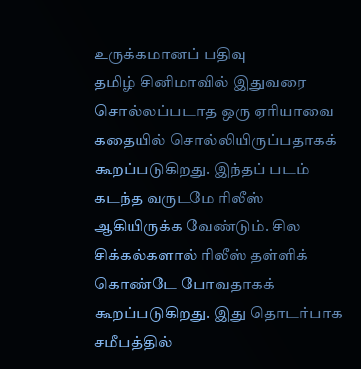உருக்கமானப் பதிவு
தமிழ் சினிமாவில் இதுவரை சொல்லப்படாத ஒரு ஏரியாவை கதையில் சொல்லியிருப்பதாகக் கூறப்படுகிறது. இந்தப் படம் கடந்த வருடமே ரிலீஸ் ஆகியிருக்க வேண்டும். சில சிக்கல்களால் ரிலீஸ் தள்ளிக் கொண்டே போவதாகக் கூறப்படுகிறது. இது தொடர்பாக சமீபத்தில்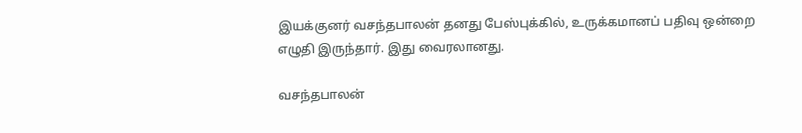இயக்குனர் வசந்தபாலன் தனது பேஸ்புக்கில், உருக்கமானப் பதிவு ஒன்றை எழுதி இருந்தார். இது வைரலானது.

வசந்தபாலன்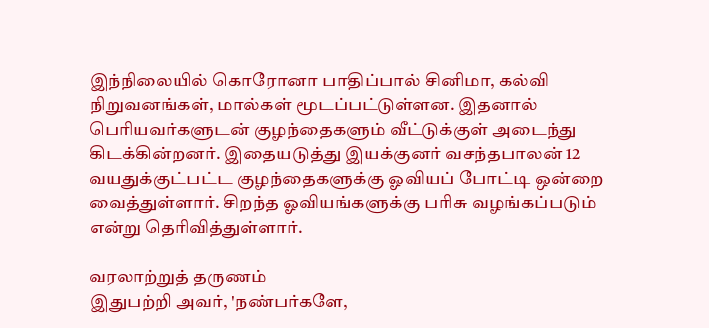இந்நிலையில் கொரோனா பாதிப்பால் சினிமா, கல்வி நிறுவனங்கள், மால்கள் மூடப்பட்டுள்ளன. இதனால் பெரியவர்களுடன் குழந்தைகளும் வீட்டுக்குள் அடைந்து கிடக்கின்றனர். இதையடுத்து இயக்குனர் வசந்தபாலன் 12 வயதுக்குட்பட்ட குழந்தைகளுக்கு ஓவியப் போட்டி ஒன்றை வைத்துள்ளார். சிறந்த ஓவியங்களுக்கு பரிசு வழங்கப்படும் என்று தெரிவித்துள்ளார்.

வரலாற்றுத் தருணம்
இதுபற்றி அவர், 'நண்பர்களே,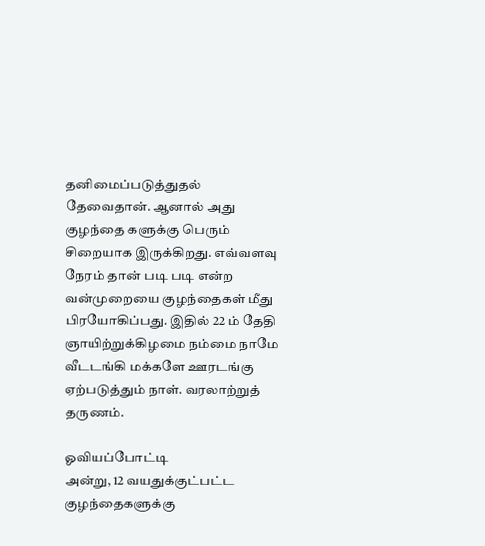தனிமைப்படுத்துதல் தேவைதான். ஆனால் அது குழந்தை களுக்கு பெரும் சிறையாக இருக்கிறது. எவ்வளவு நேரம் தான் படி படி என்ற வன்முறையை குழந்தைகள் மீது பிரயோகிப்பது. இதில் 22 ம் தேதி ஞாயிற்றுக்கிழமை நம்மை நாமே வீடடங்கி மக்களே ஊரடங்கு ஏற்படுத்தும் நாள். வரலாற்றுத் தருணம்.

ஓவியப்போட்டி
அன்று, 12 வயதுக்குட்பட்ட குழந்தைகளுக்கு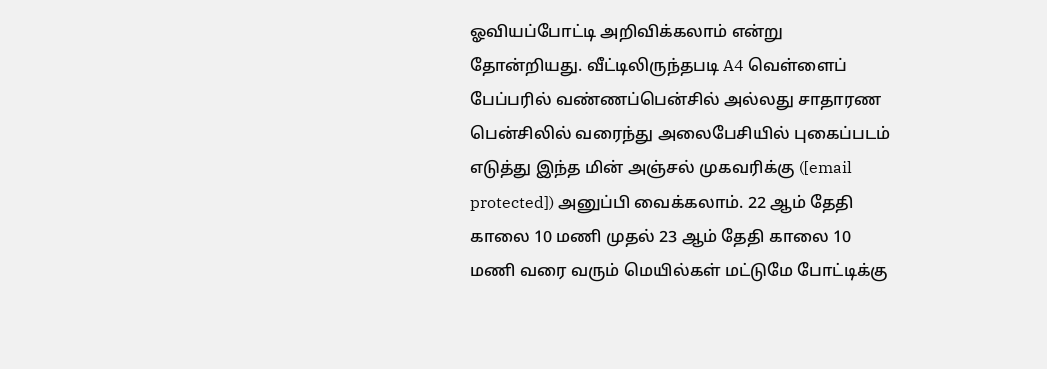ஓவியப்போட்டி அறிவிக்கலாம் என்று தோன்றியது. வீட்டிலிருந்தபடி A4 வெள்ளைப் பேப்பரில் வண்ணப்பென்சில் அல்லது சாதாரண பென்சிலில் வரைந்து அலைபேசியில் புகைப்படம் எடுத்து இந்த மின் அஞ்சல் முகவரிக்கு ([email protected]) அனுப்பி வைக்கலாம். 22 ஆம் தேதி காலை 10 மணி முதல் 23 ஆம் தேதி காலை 10 மணி வரை வரும் மெயில்கள் மட்டுமே போட்டிக்கு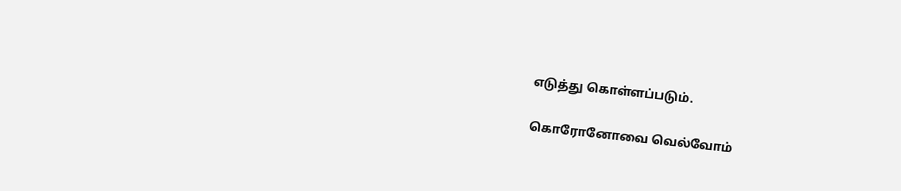எடுத்து கொள்ளப்படும்.

கொரோனோவை வெல்வோம்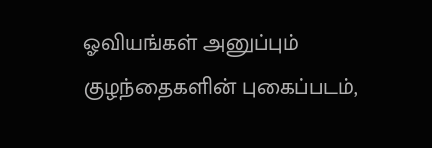ஓவியங்கள் அனுப்பும் குழந்தைகளின் புகைப்படம்,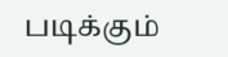படிக்கும்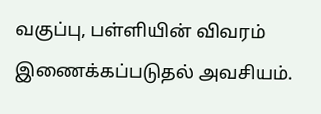வகுப்பு, பள்ளியின் விவரம் இணைக்கப்படுதல் அவசியம்.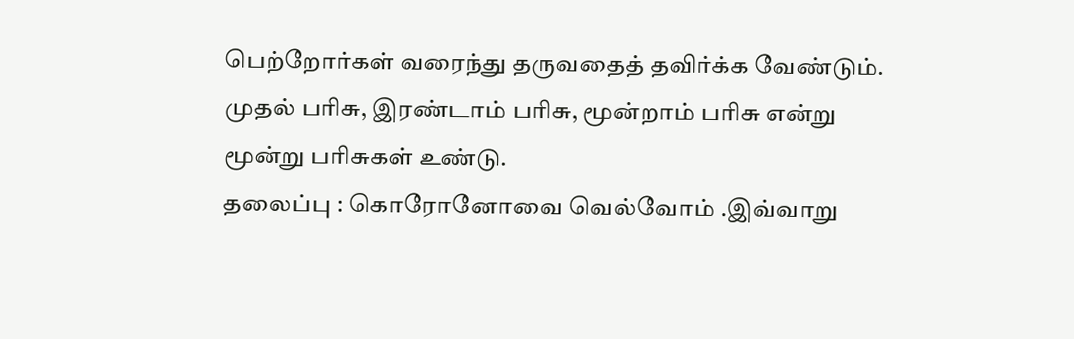பெற்றோர்கள் வரைந்து தருவதைத் தவிர்க்க வேண்டும். முதல் பரிசு, இரண்டாம் பரிசு, மூன்றாம் பரிசு என்று மூன்று பரிசுகள் உண்டு.
தலைப்பு : கொரோனோவை வெல்வோம் .இவ்வாறு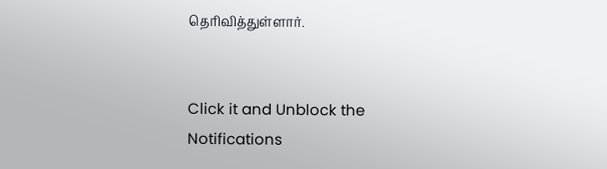தெரிவித்துள்ளார்.


Click it and Unblock the Notifications